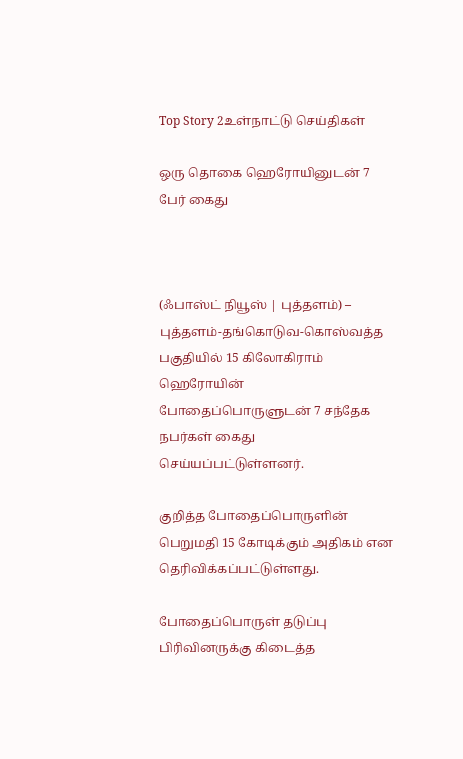Top Story 2உள்நாட்டு செய்திகள்

ஒரு தொகை ஹெரோயினுடன் 7 பேர் கைது



(ஃபாஸ்ட் நியூஸ் | புத்தளம்) –  புத்தளம்-தங்கொடுவ-கொஸ்வத்த பகுதியில் 15 கிலோகிராம் ஹெரோயின் போதைப்பொருளுடன் 7 சந்தேக நபர்கள் கைது செய்யப்பட்டுள்ளனர்.

குறித்த போதைப்பொருளின் பெறுமதி 15 கோடிக்கும் அதிகம் என தெரிவிக்கப்பட்டுள்ளது.

போதைப்பொருள் தடுப்பு பிரிவினருக்கு கிடைத்த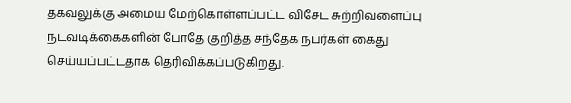தகவலுக்கு அமைய மேற்கொள்ளப்பட்ட விசேட சுற்றிவளைப்பு நடவடிக்கைகளின் போதே குறித்த சந்தேக நபர்கள் கைது செய்யப்பட்டதாக தெரிவிக்கப்படுகிறது.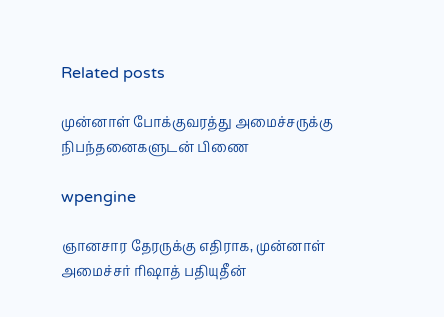Related posts

முன்னாள் போக்குவரத்து அமைச்சருக்கு நிபந்தனைகளுடன் பிணை

wpengine

ஞானசார தேரருக்கு எதிராக, முன்னாள் அமைச்சர் ரிஷாத் பதியுதீன்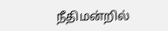நீதிமன்றில்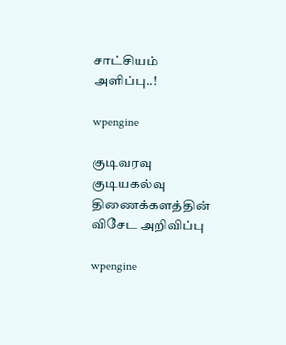சாட்சியம் அளிப்பு..!

wpengine

குடிவரவு குடியகல்வு திணைக்களத்தின் விசேட அறிவிப்பு

wpengine